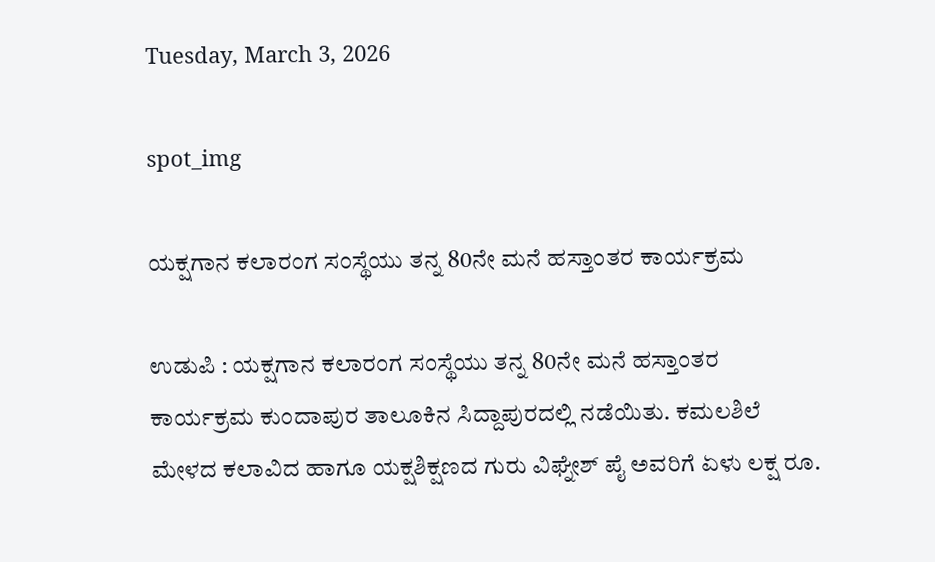Tuesday, March 3, 2026

spot_img

ಯಕ್ಷಗಾನ ಕಲಾರಂಗ ಸಂಸ್ಥೆಯು ತನ್ನ 80ನೇ ಮನೆ ಹಸ್ತಾಂತರ ಕಾರ್ಯಕ್ರಮ

ಉಡುಪಿ : ಯಕ್ಷಗಾನ ಕಲಾರಂಗ ಸಂಸ್ಥೆಯು ತನ್ನ 80ನೇ ಮನೆ ಹಸ್ತಾಂತರ ಕಾರ್ಯಕ್ರಮ ಕುಂದಾಪುರ ತಾಲೂಕಿನ ಸಿದ್ದಾಪುರದಲ್ಲಿ ನಡೆಯಿತು. ಕಮಲಶಿಲೆ ಮೇಳದ ಕಲಾವಿದ ಹಾಗೂ ಯಕ್ಷಶಿಕ್ಷಣದ ಗುರು ವಿಘ್ನೇಶ್ ಪೈ ಅವರಿಗೆ ಏಳು ಲಕ್ಷ ರೂ.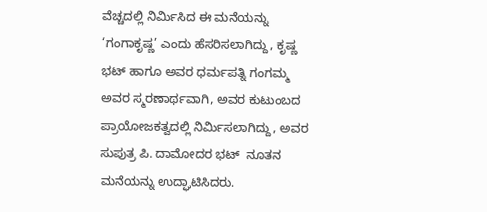ವೆಚ್ಚದಲ್ಲಿ ನಿರ್ಮಿಸಿದ ಈ ಮನೆಯನ್ನು ‘ಗಂಗಾಕೃಷ್ಣ’ ಎಂದು ಹೆಸರಿಸಲಾಗಿದ್ದು, ಕೃಷ್ಣ ಭಟ್ ಹಾಗೂ ಅವರ ಧರ್ಮಪತ್ನಿ ಗಂಗಮ್ಮ ಅವರ ಸ್ಮರಣಾರ್ಥವಾಗಿ, ಅವರ ಕುಟುಂಬದ ಪ್ರಾಯೋಜಕತ್ವದಲ್ಲಿ ನಿರ್ಮಿಸಲಾಗಿದ್ದು, ಅವರ ಸುಪುತ್ರ ಪಿ. ದಾಮೋದರ ಭಟ್  ನೂತನ ಮನೆಯನ್ನು ಉದ್ಘಾಟಿಸಿದರು.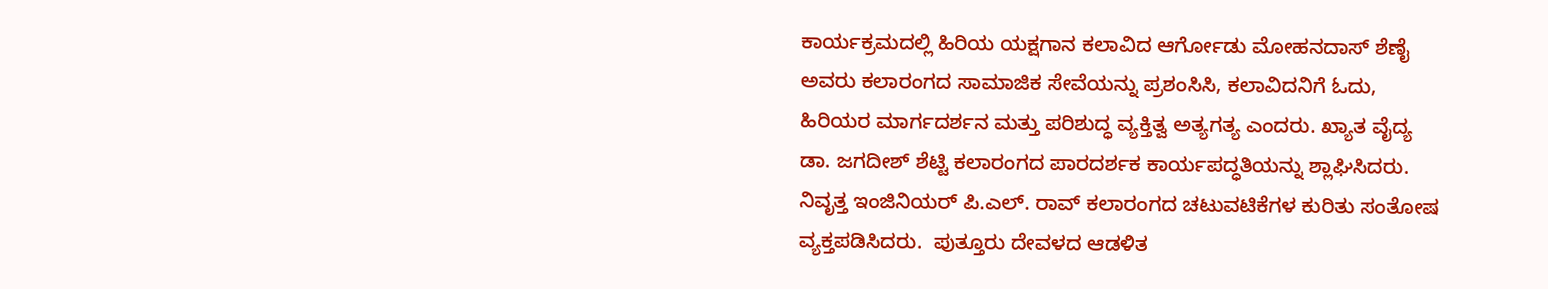ಕಾರ್ಯಕ್ರಮದಲ್ಲಿ ಹಿರಿಯ ಯಕ್ಷಗಾನ ಕಲಾವಿದ ಆರ್ಗೋಡು ಮೋಹನದಾಸ್ ಶೆಣೈ ಅವರು ಕಲಾರಂಗದ ಸಾಮಾಜಿಕ ಸೇವೆಯನ್ನು ಪ್ರಶಂಸಿಸಿ, ಕಲಾವಿದನಿಗೆ ಓದು, ಹಿರಿಯರ ಮಾರ್ಗದರ್ಶನ ಮತ್ತು ಪರಿಶುದ್ಧ ವ್ಯಕ್ತಿತ್ವ ಅತ್ಯಗತ್ಯ ಎಂದರು. ಖ್ಯಾತ ವೈದ್ಯ ಡಾ. ಜಗದೀಶ್ ಶೆಟ್ಟಿ ಕಲಾರಂಗದ ಪಾರದರ್ಶಕ ಕಾರ್ಯಪದ್ಧತಿಯನ್ನು ಶ್ಲಾಘಿಸಿದರು. ನಿವೃತ್ತ ಇಂಜಿನಿಯರ್ ಪಿ.ಎಲ್. ರಾವ್ ಕಲಾರಂಗದ ಚಟುವಟಿಕೆಗಳ ಕುರಿತು ಸಂತೋಷ ವ್ಯಕ್ತಪಡಿಸಿದರು.  ಪುತ್ತೂರು ದೇವಳದ ಆಡಳಿತ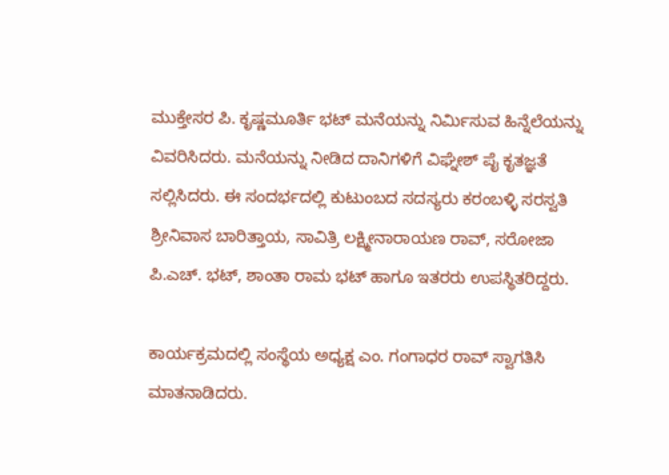ಮುಕ್ತೇಸರ ಪಿ. ಕೃಷ್ಣಮೂರ್ತಿ ಭಟ್ ಮನೆಯನ್ನು ನಿರ್ಮಿಸುವ ಹಿನ್ನೆಲೆಯನ್ನು ವಿವರಿಸಿದರು. ಮನೆಯನ್ನು ನೀಡಿದ ದಾನಿಗಳಿಗೆ ವಿಘ್ನೇಶ್ ಪೈ ಕೃತಜ್ಞತೆ ಸಲ್ಲಿಸಿದರು. ಈ ಸಂದರ್ಭದಲ್ಲಿ ಕುಟುಂಬದ ಸದಸ್ಯರು ಕರಂಬಳ್ಳಿ ಸರಸ್ವತಿ ಶ್ರೀನಿವಾಸ ಬಾರಿತ್ತಾಯ, ಸಾವಿತ್ರಿ ಲಕ್ಷ್ಮೀನಾರಾಯಣ ರಾವ್, ಸರೋಜಾ ಪಿ.ಎಚ್. ಭಟ್, ಶಾಂತಾ ರಾಮ ಭಟ್ ಹಾಗೂ ಇತರರು ಉಪಸ್ಥಿತರಿದ್ದರು.

ಕಾರ್ಯಕ್ರಮದಲ್ಲಿ ಸಂಸ್ಥೆಯ ಅಧ್ಯಕ್ಷ ಎಂ. ಗಂಗಾಧರ ರಾವ್ ಸ್ವಾಗತಿಸಿ ಮಾತನಾಡಿದರು.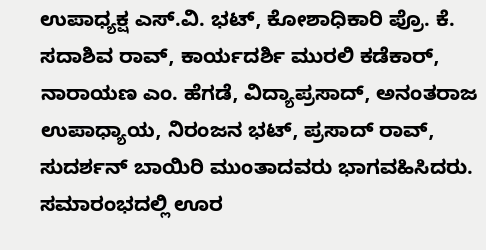ಉಪಾಧ್ಯಕ್ಷ ಎಸ್.ವಿ. ಭಟ್, ಕೋಶಾಧಿಕಾರಿ ಪ್ರೊ. ಕೆ. ಸದಾಶಿವ ರಾವ್, ಕಾರ್ಯದರ್ಶಿ ಮುರಲಿ ಕಡೆಕಾರ್, ನಾರಾಯಣ ಎಂ. ಹೆಗಡೆ, ವಿದ್ಯಾಪ್ರಸಾದ್, ಅನಂತರಾಜ ಉಪಾಧ್ಯಾಯ, ನಿರಂಜನ ಭಟ್, ಪ್ರಸಾದ್ ರಾವ್, ಸುದರ್ಶನ್ ಬಾಯಿರಿ ಮುಂತಾದವರು ಭಾಗವಹಿಸಿದರು. ಸಮಾರಂಭದಲ್ಲಿ ಊರ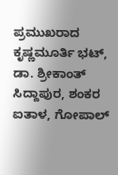ಪ್ರಮುಖರಾದ ಕೃಷ್ಣಮೂರ್ತಿ ಭಟ್, ಡಾ. ಶ್ರೀಕಾಂತ್ ಸಿದ್ದಾಪುರ, ಶಂಕರ ಐತಾಳ, ಗೋಪಾಲ್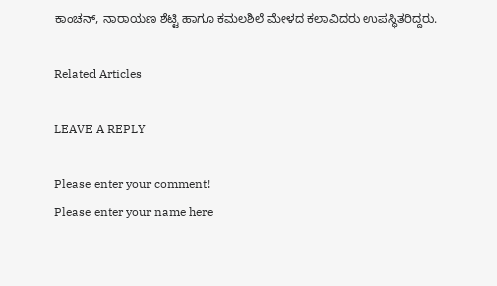ಕಾಂಚನ್, ನಾರಾಯಣ ಶೆಟ್ಟಿ ಹಾಗೂ ಕಮಲಶಿಲೆ ಮೇಳದ ಕಲಾವಿದರು ಉಪಸ್ಥಿತರಿದ್ದರು.

Related Articles

LEAVE A REPLY

Please enter your comment!
Please enter your name here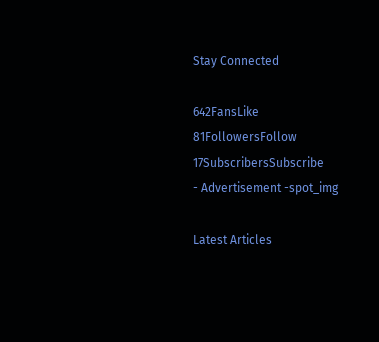Stay Connected

642FansLike
81FollowersFollow
17SubscribersSubscribe
- Advertisement -spot_img

Latest Articles